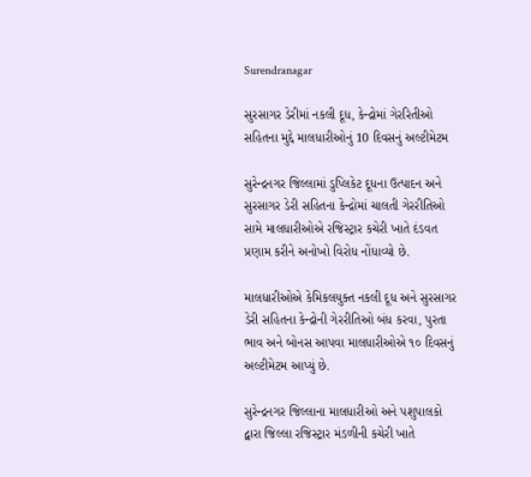Surendranagar

સુરસાગર ડેરીમાં નકલી દૂધ, કેન્દ્રોમાં ગેરરિતીઓ સહિતના મુદ્દે માલધારીઓનું 10 દિવસનું અલ્ટીમેટમ

સુરેન્દ્રનગર જિલ્લામાં ડુપ્લિકેટ દૂધના ઉત્પાદન અને સુરસાગર ડેરી સહિતના કેન્દ્રોમાં ચાલતી ગેરરીતિઓ સામે માલધારીઓએ રજિસ્ટ્રાર કચેરી ખાતે દંડવત પ્રણામ કરીને અનોખો વિરોધ નોંધાવ્યો છે.

માલધારીઓએ કેમિકલયુક્ત નકલી દૂધ અને સુરસાગર ડેરી સહિતના કેન્દ્રોની ગેરરીતિઓ બંધ કરવા, પુરતા ભાવ અને બોનસ આપવા માલધારીઓએ ૧૦ દિવસનું અલ્ટીમેટમ આપ્યું છે.

સુરેન્દ્રનગર જિલ્લાના માલધારીઓ અને પશુપાલકો દ્વારા જિલ્લા રજિસ્ટ્રાર મંડળીની કચેરી ખાતે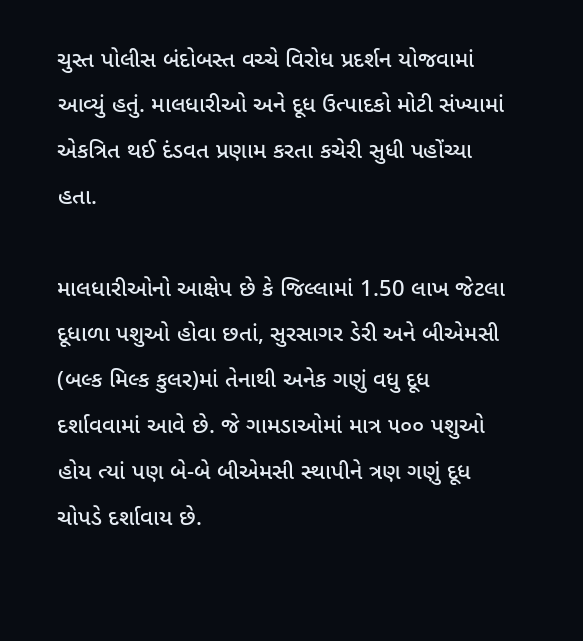ચુસ્ત પોલીસ બંદોબસ્ત વચ્ચે વિરોધ પ્રદર્શન યોજવામાં આવ્યું હતું. માલધારીઓ અને દૂધ ઉત્પાદકો મોટી સંખ્યામાં એકત્રિત થઈ દંડવત પ્રણામ કરતા કચેરી સુધી પહોંચ્યા હતા.

માલધારીઓનો આક્ષેપ છે કે જિલ્લામાં 1.50 લાખ જેટલા દૂધાળા પશુઓ હોવા છતાં, સુરસાગર ડેરી અને બીએમસી (બલ્ક મિલ્ક કુલર)માં તેનાથી અનેક ગણું વધુ દૂધ દર્શાવવામાં આવે છે. જે ગામડાઓમાં માત્ર ૫૦૦ પશુઓ હોય ત્યાં પણ બે-બે બીએમસી સ્થાપીને ત્રણ ગણું દૂધ ચોપડે દર્શાવાય છે.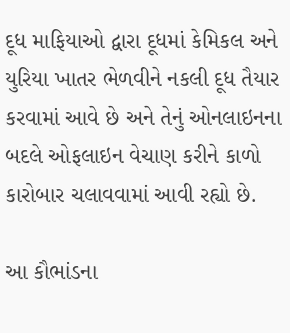દૂધ માફિયાઓ દ્વારા દૂધમાં કેમિકલ અને યુરિયા ખાતર ભેળવીને નકલી દૂધ તૈયાર કરવામાં આવે છે અને તેનું ઓનલાઇનના બદલે ઓફલાઇન વેચાણ કરીને કાળો કારોબાર ચલાવવામાં આવી રહ્યો છે.

આ કૌભાંડના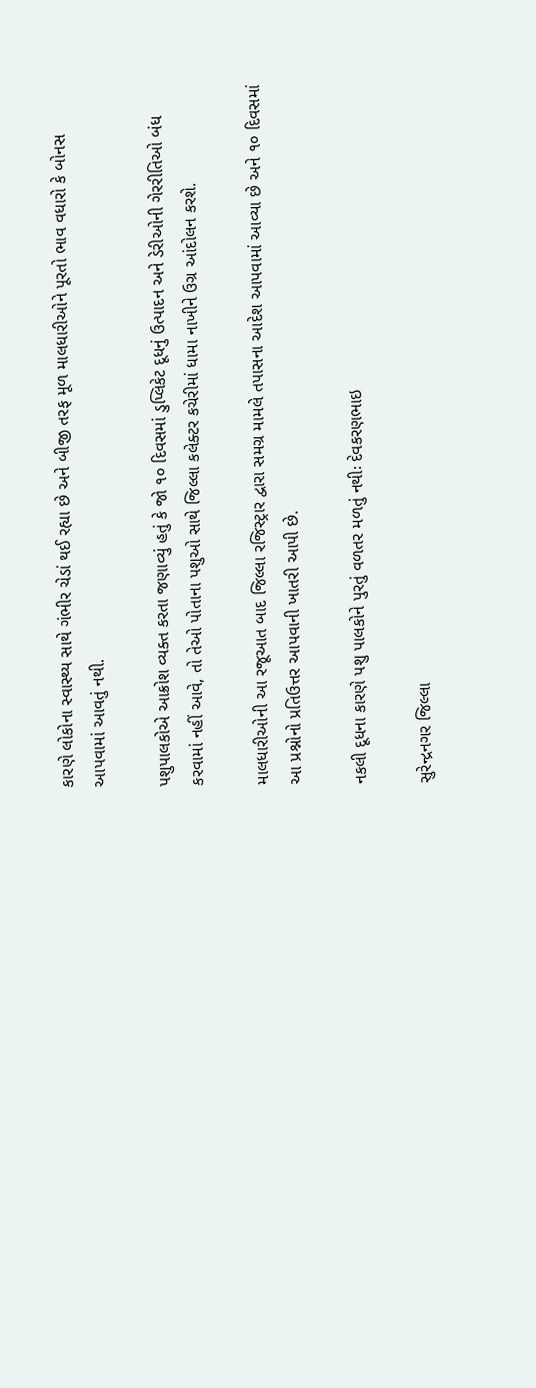કારણે લોકોના સ્વાસ્થ્ય સાથે ગંભીર ચેડાં થઈ રહ્યા છે અને બીજી તરફ મૂળ માલધારીઓને પૂરતો ભાવ વધારો કે બોનસ આપવામાં આવતું નથી.

પશુપાલકોએ આક્રોશ વ્યક્ત કરતા જણાવ્યું હતું કે જો ૧૦ દિવસમાં ડુપ્લિકેટ દૂધનું ઉત્પાદન અને ડેરીઓની ગેરરીતિઓ બંધ કરવામાં નહીં આવે, તો તેઓ પોતાના પશુઓ સાથે જિલ્લા કલેક્ટર કચેરીમાં ધામા નાખીને ઉગ્ર આંદોલન કરશે.

માલધારીઓની આ રજૂઆત બાદ જિલ્લા રજિસ્ટ્રાર દ્વારા સમગ્ર મામલે તપાસના આદેશ આપવામાં આવ્યા છે અને ૧૦ દિવસમાં આ પ્રશ્નોનો પ્રતિઉત્તર આપવાની ખાતરી આપી છે.

નકલી દૂધના કારણે પશુ પાલકોને પુરતું વળતર મળતું નથીઃ દેવકરણભાઇ

સુરેન્દ્રનગર જિલ્લા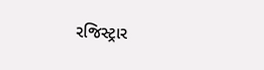રજિસ્ટ્રાર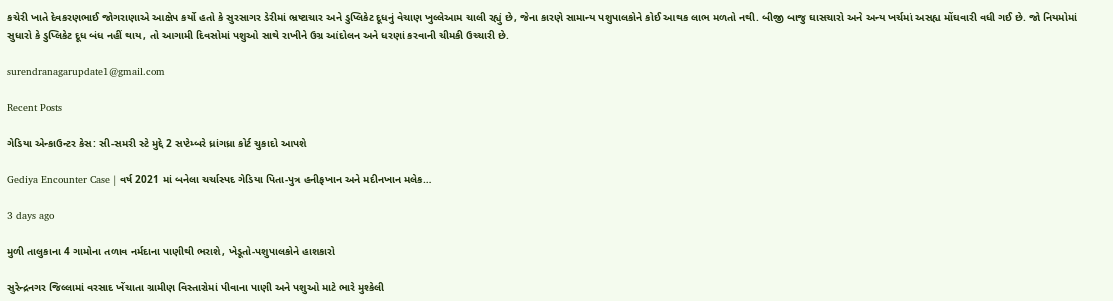કચેરી ખાતે દેવકરણભાઈ જોગરાણાએ આક્ષેપ કર્યો હતો કે સુરસાગર ડેરીમાં ભ્રષ્ટાચાર અને ડુપ્લિકેટ દૂધનું વેચાણ ખુલ્લેઆમ ચાલી રહ્યું છે, જેના કારણે સામાન્ય પશુપાલકોને કોઈ આથક લાભ મળતો નથી. બીજી બાજુ ઘાસચારો અને અન્ય ખર્ચમાં અસહ્ય મોંઘવારી વધી ગઈ છે. જો નિયમોમાં સુધારો કે ડુપ્લિકેટ દૂધ બંધ નહીં થાય, તો આગામી દિવસોમાં પશુઓ સાથે રાખીને ઉગ્ર આંદોલન અને ધરણાં કરવાની ચીમકી ઉચ્ચારી છે.

surendranagarupdate1@gmail.com

Recent Posts

ગેડિયા એન્કાઉન્ટર કેસ: સી-સમરી સ્ટે મુદ્દે 2 સપ્ટેમ્બરે ધ્રાંગધ્રા કોર્ટ ચુકાદો આપશે

Gediya Encounter Case | વર્ષ 2021 માં બનેલા ચર્ચાસ્પદ ગેડિયા પિતા-પુત્ર હનીફખાન અને મદીનખાન મલેક…

3 days ago

મુળી તાલુકાના 4 ગામોના તળાવ નર્મદાના પાણીથી ભરાશે, ખેડૂતો-પશુપાલકોને હાશકારો

સુરેન્દ્રનગર જિલ્લામાં વરસાદ ખેંચાતા ગ્રામીણ વિસ્તારોમાં પીવાના પાણી અને પશુઓ માટે ભારે મુશ્કેલી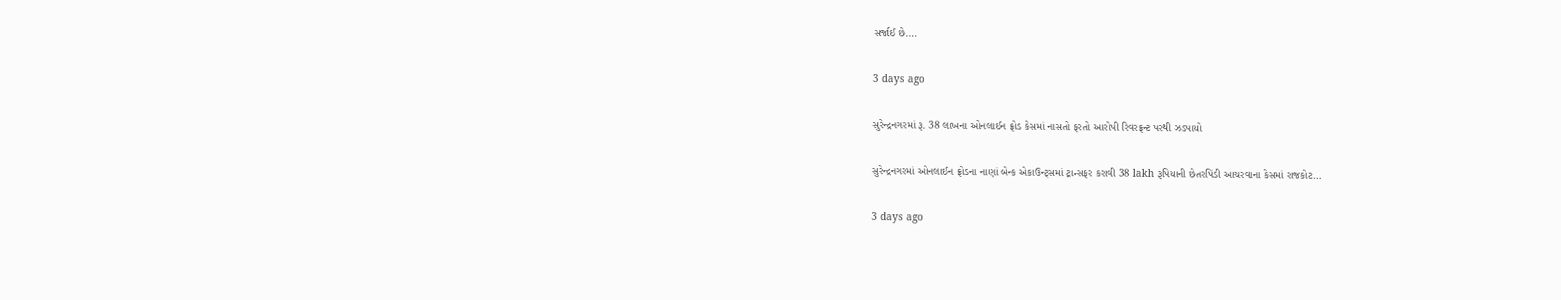સર્જાઈ છે.…

3 days ago

સુરેન્દ્રનગરમાં રૂ. 38 લાખના ઓનલાઈન ફ્રોડ કેસમાં નાસતો ફરતો આરોપી રિવરફ્રન્ટ પરથી ઝડપાયો

સુરેન્દ્રનગરમાં ઓનલાઈન ફ્રોડના નાણાં બેન્ક એકાઉન્ટ્સમાં ટ્રાન્સફર કરાવી 38 lakh રૂપિયાની છેતરપિંડી આચરવાના કેસમાં રાજકોટ…

3 days ago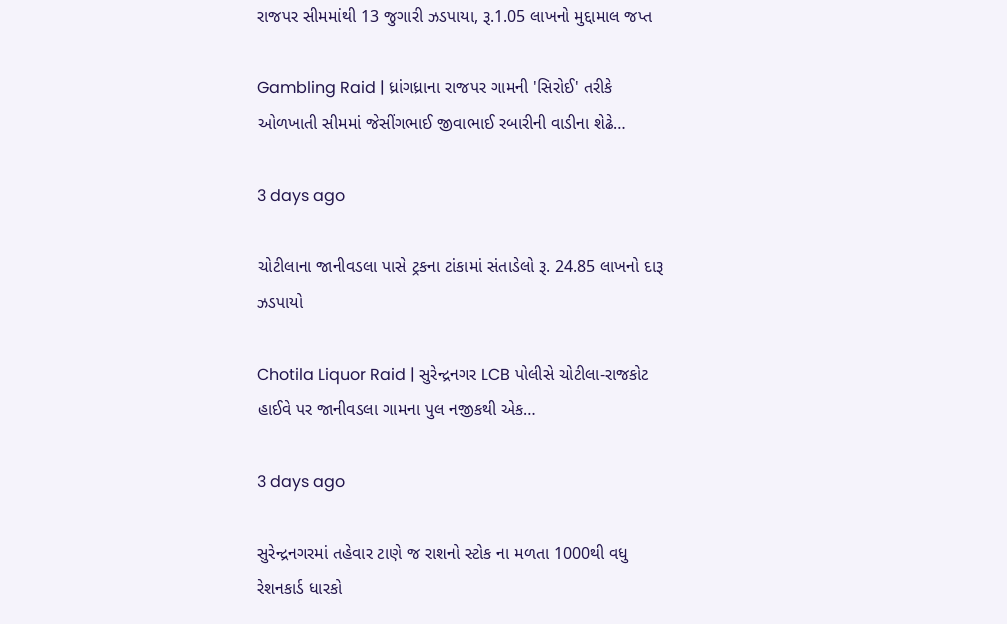રાજપર સીમમાંથી 13 જુગારી ઝડપાયા, રૂ.1.05 લાખનો મુદ્દામાલ જપ્ત

Gambling Raid | ધ્રાંગધ્રાના રાજપર ગામની 'સિરોઈ' તરીકે ઓળખાતી સીમમાં જેસીંગભાઈ જીવાભાઈ રબારીની વાડીના શેઢે…

3 days ago

ચોટીલાના જાનીવડલા પાસે ટ્રકના ટાંકામાં સંતાડેલો રૂ. 24.85 લાખનો દારૂ ઝડપાયો

Chotila Liquor Raid | સુરેન્દ્રનગર LCB પોલીસે ચોટીલા-રાજકોટ હાઈવે પર જાનીવડલા ગામના પુલ નજીકથી એક…

3 days ago

સુરેન્દ્રનગરમાં તહેવાર ટાણે જ રાશનો સ્ટોક ના મળતા 1000થી વધુ રેશનકાર્ડ ધારકો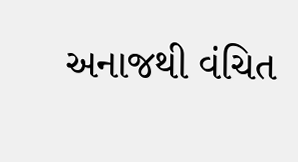અનાજથી વંચિત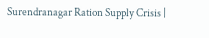Surendranagar Ration Supply Crisis |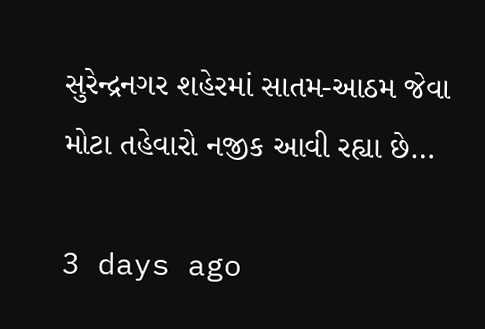સુરેન્દ્રનગર શહેરમાં સાતમ-આઠમ જેવા મોટા તહેવારો નજીક આવી રહ્યા છે…

3 days ago